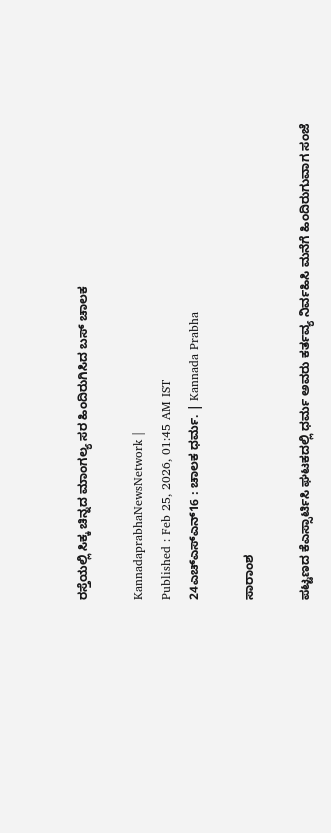ರಸ್ತೆಯಲ್ಲಿ ಸಿಕ್ಕ ಚಿನ್ನದ ಮಾಂಗಲ್ಯ ಸರ ಹಿಂದಿರುಗಿಸಿದ ಬಸ್‌ ಚಾಲಕ

KannadaprabhaNewsNetwork |
Published : Feb 25, 2026, 01:45 AM IST
24ಎಚ್ಎಸ್ಎನ್16 : ಚಾಲಕ ಧರ್ಮ. | Kannada Prabha

ಸಾರಾಂಶ

ಪಟ್ಟಣದ ಕೆಎಸ್ಸಾರ್ಟಿಸಿ ಘಟಕದಲ್ಲಿ ಧರ್ಮ ಅವರು ಕರ್ತವ್ಯ ನಿರ್ವಹಿಸಿ ಮನೆಗೆ ಹಿಂದಿರುಗುವಾಗ ಸಂಜೆ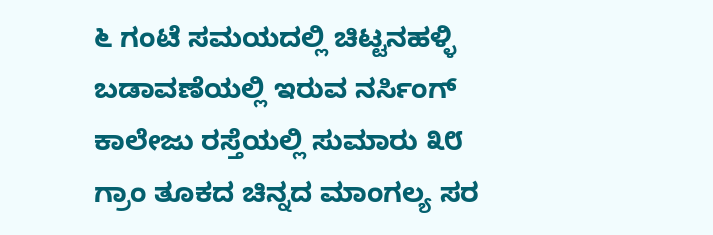೬ ಗಂಟೆ ಸಮಯದಲ್ಲಿ ಚಿಟ್ಟನಹಳ್ಳಿ ಬಡಾವಣೆಯಲ್ಲಿ ಇರುವ ನರ್ಸಿಂಗ್‌ ಕಾಲೇಜು ರಸ್ತೆಯಲ್ಲಿ ಸುಮಾರು ೩೮ ಗ್ರಾಂ ತೂಕದ ಚಿನ್ನದ ಮಾಂಗಲ್ಯ ಸರ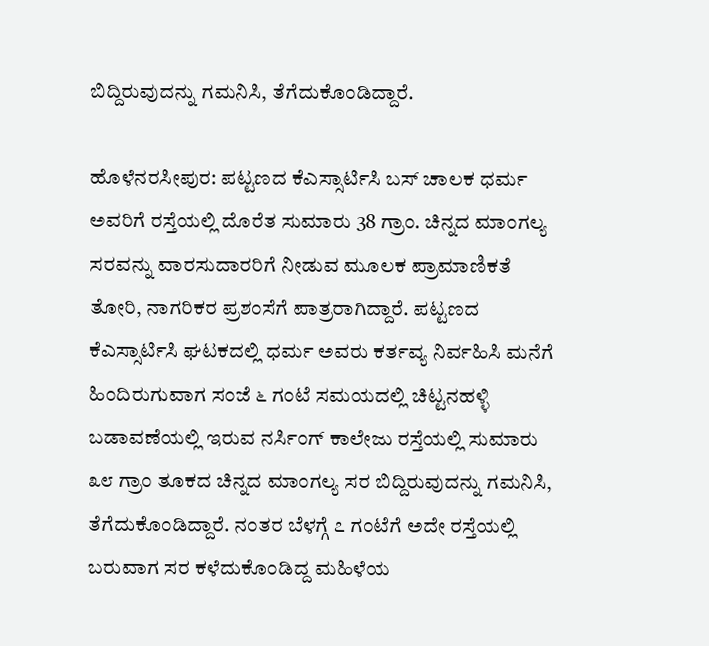ಬಿದ್ದಿರುವುದನ್ನು ಗಮನಿಸಿ, ತೆಗೆದುಕೊಂಡಿದ್ದಾರೆ.

ಹೊಳೆನರಸೀಪುರ: ಪಟ್ಟಣದ ಕೆಎಸ್ಸಾರ್ಟಿಸಿ ಬಸ್ ಚಾಲಕ ಧರ್ಮ ಅವರಿಗೆ ರಸ್ತೆಯಲ್ಲಿ ದೊರೆತ ಸುಮಾರು 38 ಗ್ರಾಂ. ಚಿನ್ನದ ಮಾಂಗಲ್ಯ ಸರವನ್ನು ವಾರಸುದಾರರಿಗೆ ನೀಡುವ ಮೂಲಕ ಪ್ರಾಮಾಣಿಕತೆ ತೋರಿ, ನಾಗರಿಕರ ಪ್ರಶಂಸೆಗೆ ಪಾತ್ರರಾಗಿದ್ದಾರೆ. ಪಟ್ಟಣದ ಕೆಎಸ್ಸಾರ್ಟಿಸಿ ಘಟಕದಲ್ಲಿ ಧರ್ಮ ಅವರು ಕರ್ತವ್ಯ ನಿರ್ವಹಿಸಿ ಮನೆಗೆ ಹಿಂದಿರುಗುವಾಗ ಸಂಜೆ ೬ ಗಂಟೆ ಸಮಯದಲ್ಲಿ ಚಿಟ್ಟನಹಳ್ಳಿ ಬಡಾವಣೆಯಲ್ಲಿ ಇರುವ ನರ್ಸಿಂಗ್‌ ಕಾಲೇಜು ರಸ್ತೆಯಲ್ಲಿ ಸುಮಾರು ೩೮ ಗ್ರಾಂ ತೂಕದ ಚಿನ್ನದ ಮಾಂಗಲ್ಯ ಸರ ಬಿದ್ದಿರುವುದನ್ನು ಗಮನಿಸಿ, ತೆಗೆದುಕೊಂಡಿದ್ದಾರೆ. ನಂತರ ಬೆಳಗ್ಗೆ ೭ ಗಂಟೆಗೆ ಅದೇ ರಸ್ತೆಯಲ್ಲಿ ಬರುವಾಗ ಸರ ಕಳೆದುಕೊಂಡಿದ್ದ ಮಹಿಳೆಯ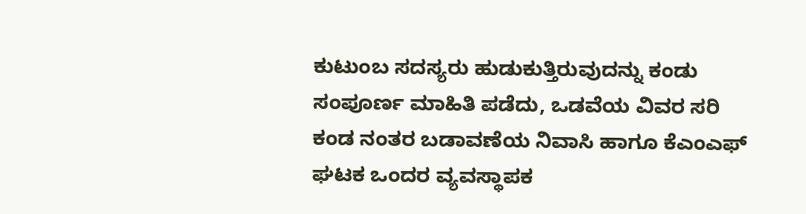ಕುಟುಂಬ ಸದಸ್ಯರು ಹುಡುಕುತ್ತಿರುವುದನ್ನು ಕಂಡು ಸಂಪೂರ್ಣ ಮಾಹಿತಿ ಪಡೆದು, ಒಡವೆಯ ವಿವರ ಸರಿ ಕಂಡ ನಂತರ ಬಡಾವಣೆಯ ನಿವಾಸಿ ಹಾಗೂ ಕೆಎಂಎಫ್ ಘಟಕ ಒಂದರ ವ್ಯವಸ್ಥಾಪಕ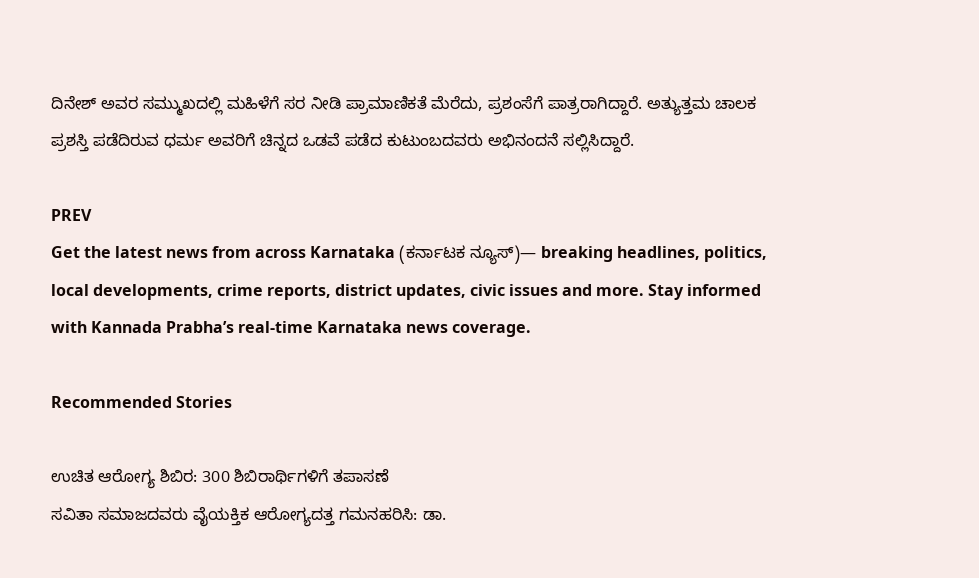ದಿನೇಶ್ ಅವರ ಸಮ್ಮುಖದಲ್ಲಿ ಮಹಿಳೆಗೆ ಸರ ನೀಡಿ ಪ್ರಾಮಾಣಿಕತೆ ಮೆರೆದು, ಪ್ರಶಂಸೆಗೆ ಪಾತ್ರರಾಗಿದ್ದಾರೆ. ಅತ್ಯುತ್ತಮ ಚಾಲಕ ಪ್ರಶಸ್ತಿ ಪಡೆದಿರುವ ಧರ್ಮ ಅವರಿಗೆ ಚಿನ್ನದ ಒಡವೆ ಪಡೆದ ಕುಟುಂಬದವರು ಅಭಿನಂದನೆ ಸಲ್ಲಿಸಿದ್ದಾರೆ.

PREV
Get the latest news from across Karnataka (ಕರ್ನಾಟಕ ನ್ಯೂಸ್)— breaking headlines, politics, local developments, crime reports, district updates, civic issues and more. Stay informed with Kannada Prabha’s real‑time Karnataka news coverage.

Recommended Stories

ಉಚಿತ ಆರೋಗ್ಯ ಶಿಬಿರ: 300 ಶಿಬಿರಾರ್ಥಿಗಳಿಗೆ ತಪಾಸಣೆ
ಸವಿತಾ ಸಮಾಜದವರು ವೈಯಕ್ತಿಕ ಆರೋಗ್ಯದತ್ತ ಗಮನಹರಿಸಿ: ಡಾ.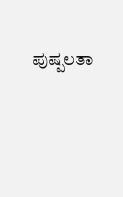ಪುಷ್ಪಲತಾ